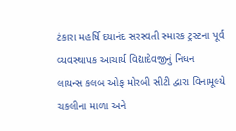ટંકારા મહર્ષિ દયાનંદ સરસ્વતી સ્મારક ટ્રસ્ટના પૂર્વ વ્યવસ્થાપક આચાર્ય વિદ્યાદેવજીનું નિધન
લાયન્સ કલબ ઓફ મોરબી સીટી દ્વારા વિનામૂલ્યે ચકલીના માળા અને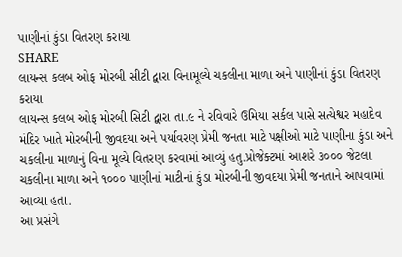પાણીનાં કુંડા વિતરણ કરાયા
SHARE
લાયન્સ કલબ ઓફ મોરબી સીટી દ્વારા વિનામૂલ્યે ચકલીના માળા અને પાણીનાં કુંડા વિતરણ કરાયા
લાયન્સ કલબ ઓફ મોરબી સિટી દ્વારા તા.૯ ને રવિવારે ઉમિયા સર્કલ પાસે સત્યેશ્વર મહાદેવ મંદિર ખાતે મોરબીની જીવદયા અને પર્યાવરણ પ્રેમી જનતા માટે પક્ષીઓ માટે પાણીના કુંડા અને ચકલીના માળાનું વિના મૂલ્યે વિતરણ કરવામાં આવ્યું હતુ.પ્રોજેક્ટમાં આશરે ૩૦૦૦ જેટલા ચકલીના માળા અને ૧૦૦૦ પાણીનાં માટીનાં કુંડા મોરબીની જીવદયા પ્રેમી જનતાને આપવામાં આવ્યા હતા.
આ પ્રસંગે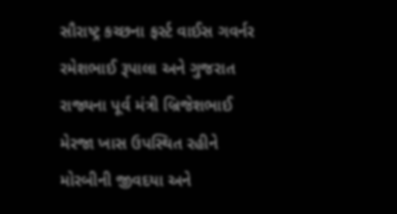સૌરાષ્ટ્ર કચ્છના ફર્સ્ટ વાઈસ ગવર્નર રમેશભાઈ રૂપાલા અને ગુજરાત રાજ્યના પૂર્વ મંત્રી બ્રિજેશભાઈ મેરજા ખાસ ઉપસ્થિત રહીને મોરબીની જીવદયા અને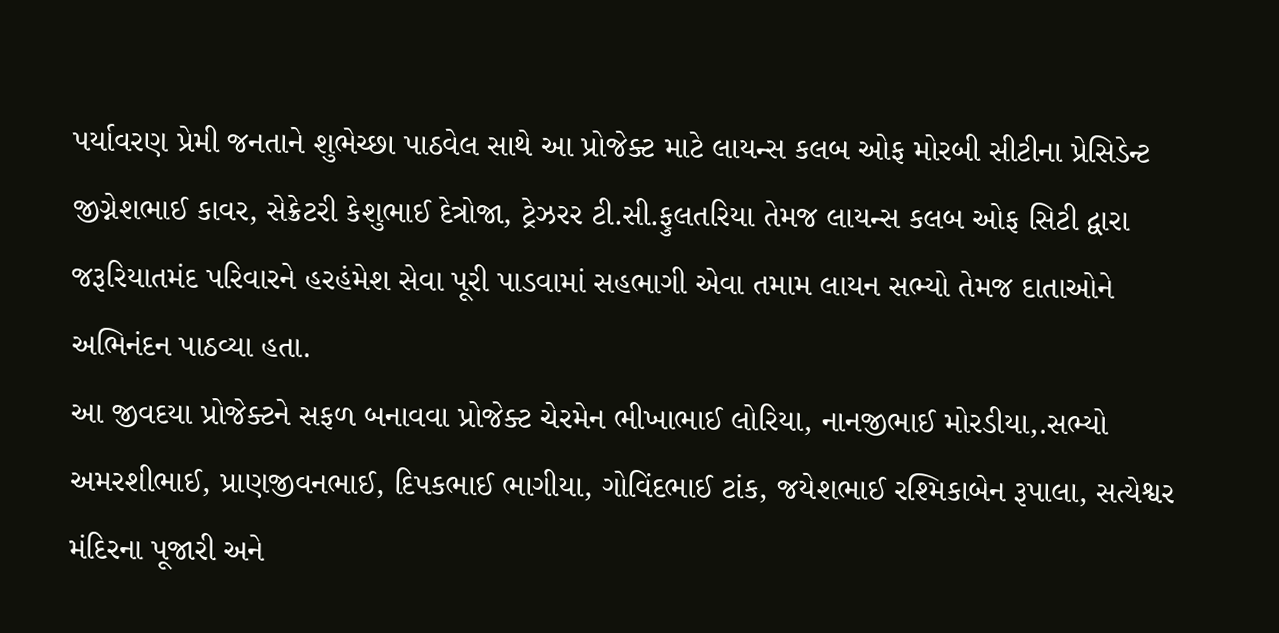પર્યાવરણ પ્રેમી જનતાને શુભેચ્છા પાઠવેલ સાથે આ પ્રોજેક્ટ માટે લાયન્સ કલબ ઓફ મોરબી સીટીના પ્રેસિડેન્ટ જીગ્નેશભાઈ કાવર, સેક્રેટરી કેશુભાઈ દેત્રોજા, ટ્રેઝરર ટી.સી.ફુલતરિયા તેમજ લાયન્સ કલબ ઓફ સિટી દ્વારા જરૂરિયાતમંદ પરિવારને હરહંમેશ સેવા પૂરી પાડવામાં સહભાગી એવા તમામ લાયન સભ્યો તેમજ દાતાઓને અભિનંદન પાઠવ્યા હતા.
આ જીવદયા પ્રોજેક્ટને સફળ બનાવવા પ્રોજેક્ટ ચેરમેન ભીખાભાઈ લોરિયા, નાનજીભાઈ મોરડીયા,.સભ્યો અમરશીભાઈ, પ્રાણજીવનભાઈ, દિપકભાઈ ભાગીયા, ગોવિંદભાઈ ટાંક, જયેશભાઈ રશ્મિકાબેન રૂપાલા, સત્યેશ્વર મંદિરના પૂજારી અને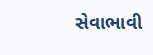સેવાભાવી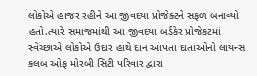લોકોએ હાજર રહીને આ જીવદયા પ્રોજેક્ટને સફળ બનાવ્યો હતો.ત્યારે સમાજમાંથી આ જીવદયા બર્ડકેર પ્રોજેકટમાં સ્વેચ્છાએ લોકોએ ઉદાર હાથે દાન આપતા દાતાઓનો લાયન્સ કલબ ઓફ મોરબી સિટી પરિવાર દ્વારા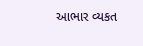આભાર વ્યકત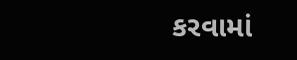કરવામાં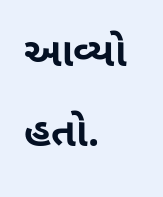આવ્યો હતો.